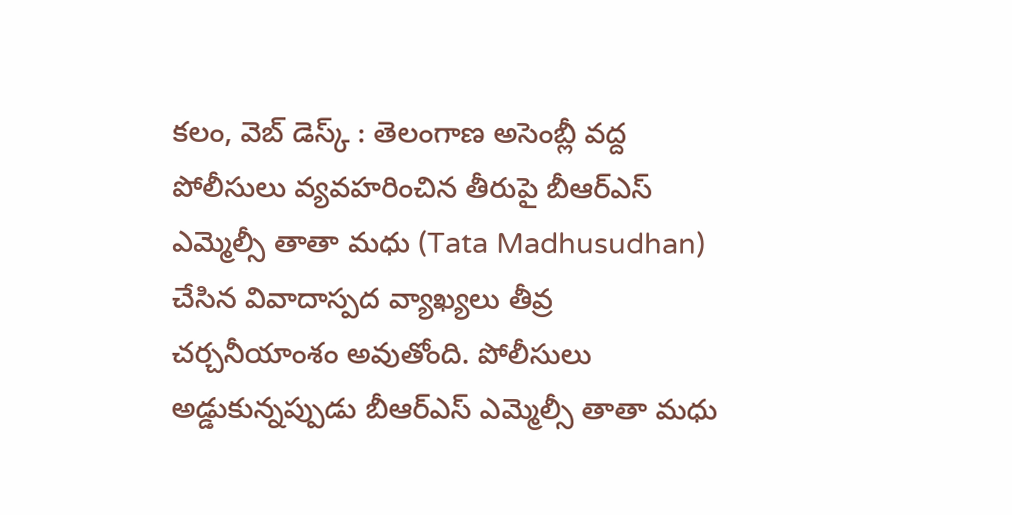కలం, వెబ్ డెస్క్ : తెలంగాణ అసెంబ్లీ వద్ద పోలీసులు వ్యవహరించిన తీరుపై బీఆర్ఎస్ ఎమ్మెల్సీ తాతా మధు (Tata Madhusudhan) చేసిన వివాదాస్పద వ్యాఖ్యలు తీవ్ర చర్చనీయాంశం అవుతోంది. పోలీసులు అడ్డుకున్నప్పుడు బీఆర్ఎస్ ఎమ్మెల్సీ తాతా మధు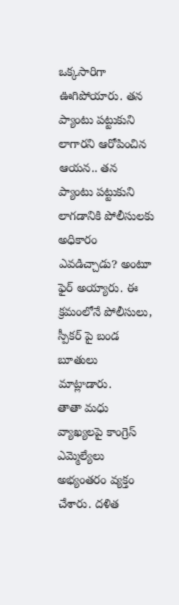ఒక్కసారిగా ఊగిపోయారు. తన ప్యాంటు పట్టుకుని లాగారని ఆరోపించిన ఆయన.. తన ప్యాంటు పట్టుకుని లాగడానికి పోలీసులకు అధికారం ఎవడిచ్చాడు? అంటూ ఫైర్ అయ్యారు. ఈ క్రమంలోనే పోలీసులు, స్పీకర్ పై బండ బూతులు మాట్లాడారు.
తాతా మధు వ్యాఖ్యలపై కాంగ్రెస్ ఎమ్మెల్యేలు అభ్యంతరం వ్యక్తం చేశారు. దళిత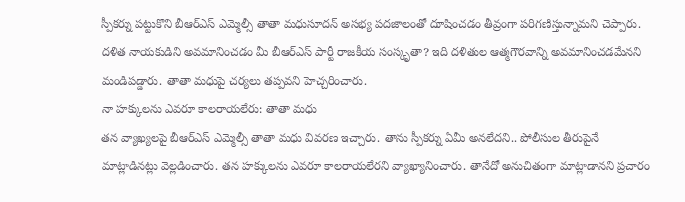స్పీకర్ను పట్టుకొని బీఆర్ఎస్ ఎమ్మెల్సీ తాతా మధుసూదన్ అసభ్య పదజాలంతో దూషించడం తీవ్రంగా పరిగణిస్తున్నామని చెప్పారు. దళిత నాయకుడిని అవమానించడం మీ బీఆర్ఎస్ పార్టీ రాజకీయ సంస్కృతా? ఇది దళితుల ఆత్మగౌరవాన్ని అవమానించడమేనని మండిపడ్డారు. తాతా మధుపై చర్యలు తప్పవని హెచ్చరించారు.
నా హక్కులను ఎవరూ కాలరాయలేరు: తాతా మధు
తన వ్యాఖ్యలపై బీఆర్ఎస్ ఎమ్మెల్సీ తాతా మధు వివరణ ఇచ్చారు. తాను స్పీకర్ను ఏమీ అనలేదని.. పోలీసుల తీరుపైనే మాట్లాడినట్లు వెల్లడించారు. తన హక్కులను ఎవరూ కాలరాయలేరని వ్యాఖ్యానించారు. తానేదో అనుచితంగా మాట్లాడానని ప్రచారం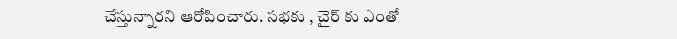చేస్తున్నారని ఆరోపించారు. సభకు , చైర్ కు ఎంతో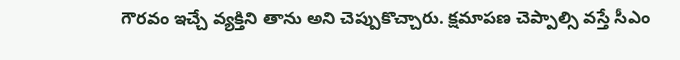గౌరవం ఇచ్చే వ్యక్తిని తాను అని చెప్పుకొచ్చారు. క్షమాపణ చెప్పాల్సి వస్తే సీఎం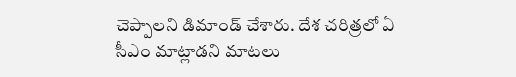చెప్పాలని డిమాండ్ చేశారు. దేశ చరిత్రలో ఏ సీఎం మాట్లాడని మాటలు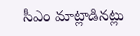సీఎం మాట్లాడినట్లు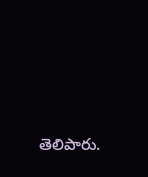తెలిపారు.